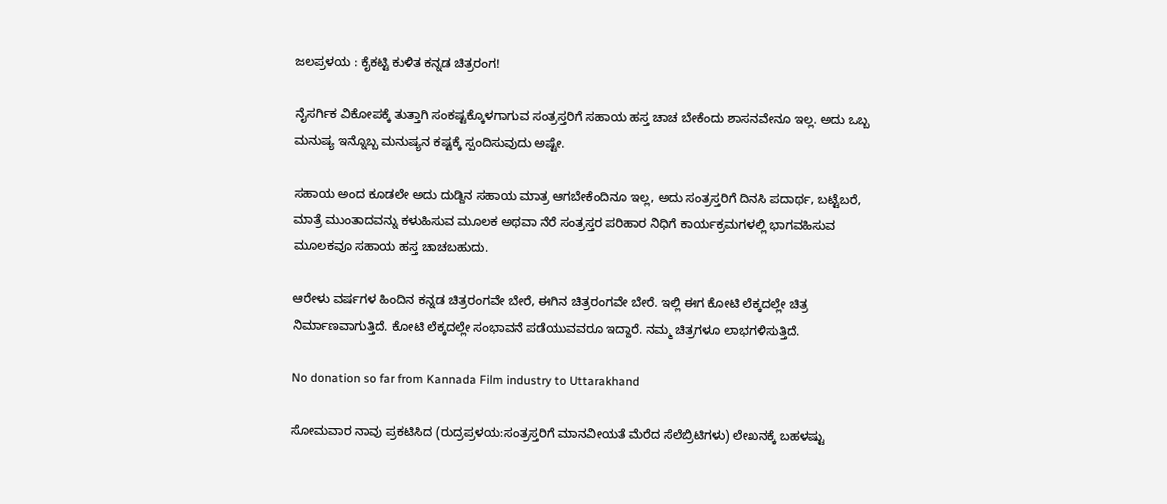ಜಲಪ್ರಳಯ : ಕೈಕಟ್ಟಿ ಕುಳಿತ ಕನ್ನಡ ಚಿತ್ರರಂಗ!

ನೈಸರ್ಗಿಕ ವಿಕೋಪಕ್ಕೆ ತುತ್ತಾಗಿ ಸಂಕಷ್ಟಕ್ಕೊಳಗಾಗುವ ಸಂತ್ರಸ್ತರಿಗೆ ಸಹಾಯ ಹಸ್ತ ಚಾಚ ಬೇಕೆಂದು ಶಾಸನವೇನೂ ಇಲ್ಲ. ಅದು ಒಬ್ಬ ಮನುಷ್ಯ ಇನ್ನೊಬ್ಬ ಮನುಷ್ಯನ ಕಷ್ಟಕ್ಕೆ ಸ್ಪಂದಿಸುವುದು ಅಷ್ಟೇ.

ಸಹಾಯ ಅಂದ ಕೂಡಲೇ ಅದು ದುಡ್ದಿನ ಸಹಾಯ ಮಾತ್ರ ಆಗಬೇಕೆಂದಿನೂ ಇಲ್ಲ, ಅದು ಸಂತ್ರಸ್ತರಿಗೆ ದಿನಸಿ ಪದಾರ್ಥ, ಬಟ್ಟೆಬರೆ, ಮಾತ್ರೆ ಮುಂತಾದವನ್ನು ಕಳುಹಿಸುವ ಮೂಲಕ ಅಥವಾ ನೆರೆ ಸಂತ್ರಸ್ತರ ಪರಿಹಾರ ನಿಧಿಗೆ ಕಾರ್ಯಕ್ರಮಗಳಲ್ಲಿ ಭಾಗವಹಿಸುವ ಮೂಲಕವೂ ಸಹಾಯ ಹಸ್ತ ಚಾಚಬಹುದು.

ಆರೇಳು ವರ್ಷಗಳ ಹಿಂದಿನ ಕನ್ನಡ ಚಿತ್ರರಂಗವೇ ಬೇರೆ, ಈಗಿನ ಚಿತ್ರರಂಗವೇ ಬೇರೆ. ಇಲ್ಲಿ ಈಗ ಕೋಟಿ ಲೆಕ್ಕದಲ್ಲೇ ಚಿತ್ರ ನಿರ್ಮಾಣವಾಗುತ್ತಿದೆ. ಕೋಟಿ ಲೆಕ್ಕದಲ್ಲೇ ಸಂಭಾವನೆ ಪಡೆಯುವವರೂ ಇದ್ದಾರೆ. ನಮ್ಮ ಚಿತ್ರಗಳೂ ಲಾಭಗಳಿಸುತ್ತಿದೆ.

No donation so far from Kannada Film industry to Uttarakhand

ಸೋಮವಾರ ನಾವು ಪ್ರಕಟಿಸಿದ (ರುದ್ರಪ್ರಳಯ:ಸಂತ್ರಸ್ತರಿಗೆ ಮಾನವೀಯತೆ ಮೆರೆದ ಸೆಲೆಬ್ರಿಟಿಗಳು) ಲೇಖನಕ್ಕೆ ಬಹಳಷ್ಟು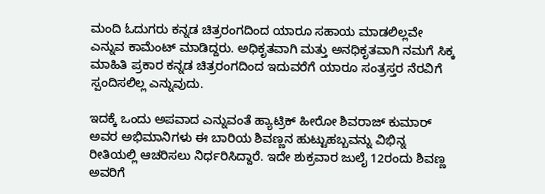ಮಂದಿ ಓದುಗರು ಕನ್ನಡ ಚಿತ್ರರಂಗದಿಂದ ಯಾರೂ ಸಹಾಯ ಮಾಡಲಿಲ್ಲವೇ ಎನ್ನುವ ಕಾಮೆಂಟ್ ಮಾಡಿದ್ದರು. ಅಧಿಕೃತವಾಗಿ ಮತ್ತು ಅನಧಿಕೃತವಾಗಿ ನಮಗೆ ಸಿಕ್ಕ ಮಾಹಿತಿ ಪ್ರಕಾರ ಕನ್ನಡ ಚಿತ್ರರಂಗದಿಂದ ಇದುವರೆಗೆ ಯಾರೂ ಸಂತ್ರಸ್ತರ ನೆರವಿಗೆ ಸ್ಪಂದಿಸಲಿಲ್ಲ ಎನ್ನುವುದು.

ಇದಕ್ಕೆ ಒಂದು ಅಪವಾದ ಎನ್ನುವಂತೆ ಹ್ಯಾಟ್ರಿಕ್ ಹೀರೋ ಶಿವರಾಜ್ ಕುಮಾರ್ ಅವರ ಅಭಿಮಾನಿಗಳು ಈ ಬಾರಿಯ ಶಿವಣ್ಣನ ಹುಟ್ಟುಹಬ್ಬವನ್ನು ವಿಭಿನ್ನ ರೀತಿಯಲ್ಲಿ ಆಚರಿಸಲು ನಿರ್ಧರಿಸಿದ್ದಾರೆ. ಇದೇ ಶುಕ್ರವಾರ ಜುಲೈ 12ರಂದು ಶಿವಣ್ಣ ಅವರಿಗೆ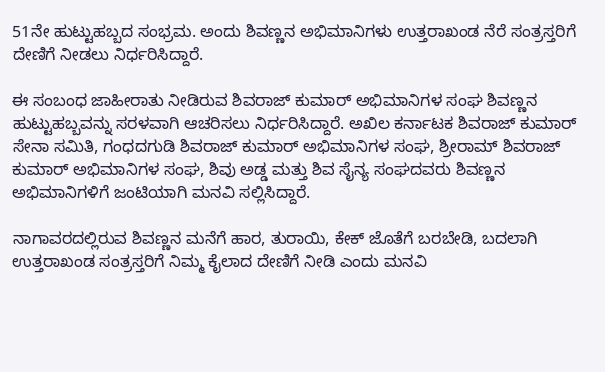51ನೇ ಹುಟ್ಟುಹಬ್ಬದ ಸಂಭ್ರಮ. ಅಂದು ಶಿವಣ್ಣನ ಅಭಿಮಾನಿಗಳು ಉತ್ತರಾಖಂಡ ನೆರೆ ಸಂತ್ರಸ್ತರಿಗೆ ದೇಣಿಗೆ ನೀಡಲು ನಿರ್ಧರಿಸಿದ್ದಾರೆ.

ಈ ಸಂಬಂಧ ಜಾಹೀರಾತು ನೀಡಿರುವ ಶಿವರಾಜ್ ಕುಮಾರ್ ಅಭಿಮಾನಿಗಳ ಸಂಘ ಶಿವಣ್ಣನ ಹುಟ್ಟುಹಬ್ಬವನ್ನು ಸರಳವಾಗಿ ಆಚರಿಸಲು ನಿರ್ಧರಿಸಿದ್ದಾರೆ. ಅಖಿಲ ಕರ್ನಾಟಕ ಶಿವರಾಜ್ ಕುಮಾರ್ ಸೇನಾ ಸಮಿತಿ, ಗಂಧದಗುಡಿ ಶಿವರಾಜ್ ಕುಮಾರ್ ಅಭಿಮಾನಿಗಳ ಸಂಘ, ಶ್ರೀರಾಮ್ ಶಿವರಾಜ್ ಕುಮಾರ್ ಅಭಿಮಾನಿಗಳ ಸಂಘ, ಶಿವು ಅಡ್ಡ ಮತ್ತು ಶಿವ ಸೈನ್ಯ ಸಂಘದವರು ಶಿವಣ್ಣನ ಅಭಿಮಾನಿಗಳಿಗೆ ಜಂಟಿಯಾಗಿ ಮನವಿ ಸಲ್ಲಿಸಿದ್ದಾರೆ.

ನಾಗಾವರದಲ್ಲಿರುವ ಶಿವಣ್ಣನ ಮನೆಗೆ ಹಾರ, ತುರಾಯಿ, ಕೇಕ್ ಜೊತೆಗೆ ಬರಬೇಡಿ, ಬದಲಾಗಿ ಉತ್ತರಾಖಂಡ ಸಂತ್ರಸ್ತರಿಗೆ ನಿಮ್ಮ ಕೈಲಾದ ದೇಣಿಗೆ ನೀಡಿ ಎಂದು ಮನವಿ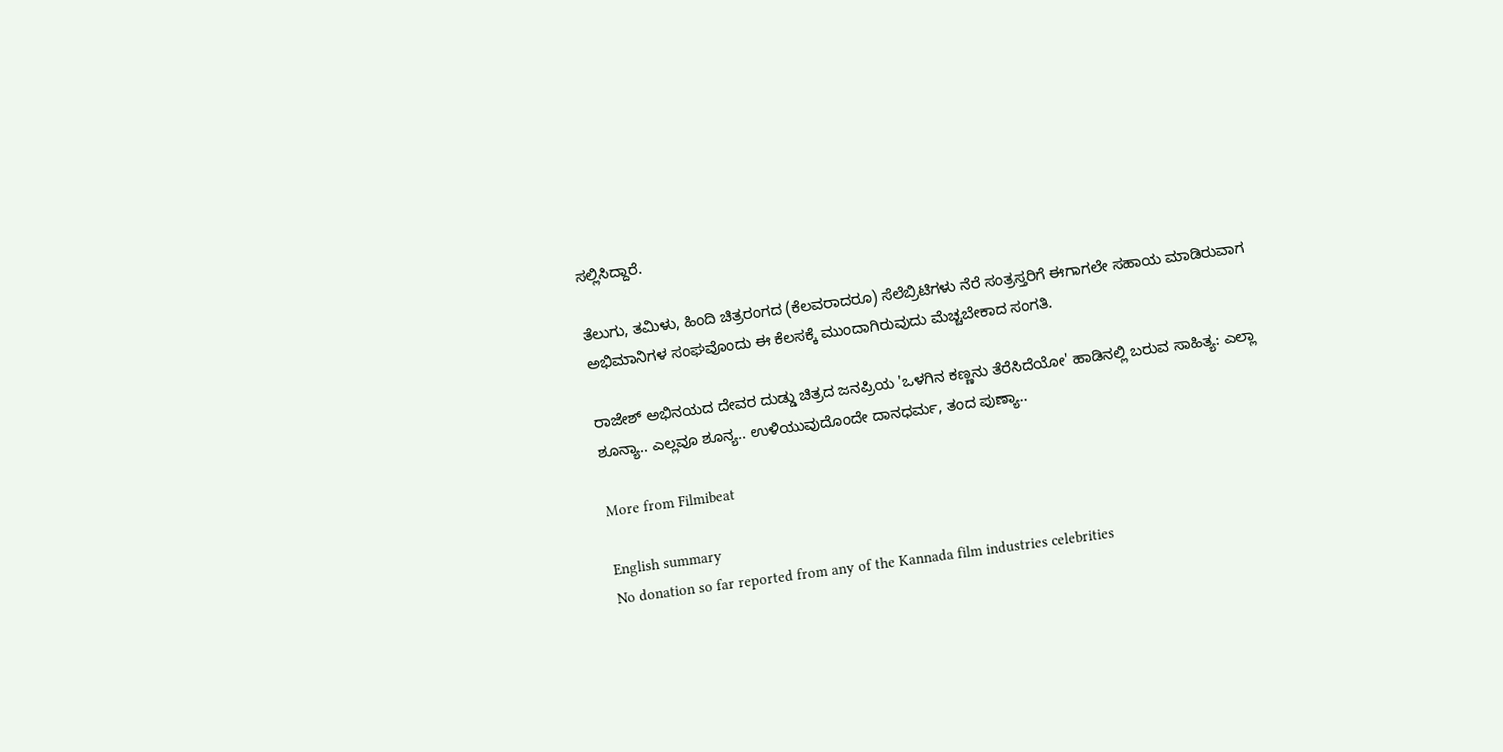ಸಲ್ಲಿಸಿದ್ದಾರೆ.

ತೆಲುಗು, ತಮಿಳು, ಹಿಂದಿ ಚಿತ್ರರಂಗದ (ಕೆಲವರಾದರೂ) ಸೆಲೆಬ್ರಿಟಿಗಳು ನೆರೆ ಸಂತ್ರಸ್ತರಿಗೆ ಈಗಾಗಲೇ ಸಹಾಯ ಮಾಡಿರುವಾಗ ಅಭಿಮಾನಿಗಳ ಸಂಘವೊಂದು ಈ ಕೆಲಸಕ್ಕೆ ಮುಂದಾಗಿರುವುದು ಮೆಚ್ಚಬೇಕಾದ ಸಂಗತಿ.

ರಾಜೇಶ್ ಅಭಿನಯದ ದೇವರ ದುಡ್ಡು ಚಿತ್ರದ ಜನಪ್ರಿಯ 'ಒಳಗಿನ ಕಣ್ಣನು ತೆರೆಸಿದೆಯೋ' ಹಾಡಿನಲ್ಲಿ ಬರುವ ಸಾಹಿತ್ಯ: ಎಲ್ಲಾ ಶೂನ್ಯಾ.. ಎಲ್ಲವೂ ಶೂನ್ಯ.. ಉಳಿಯುವುದೊಂದೇ ದಾನಧರ್ಮ, ತಂದ ಪುಣ್ಯಾ..

More from Filmibeat

English summary
No donation so far reported from any of the Kannada film industries celebrities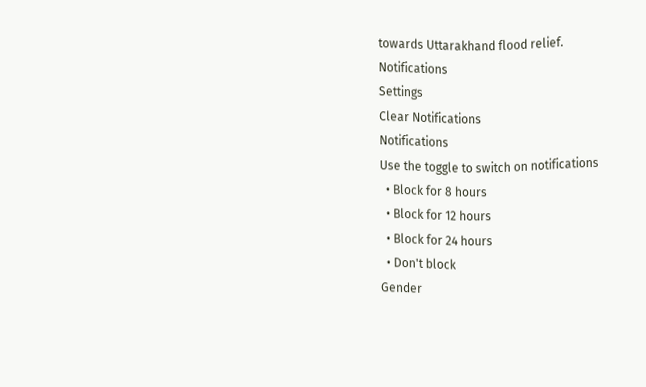towards Uttarakhand flood relief.
Notifications
Settings
Clear Notifications
Notifications
Use the toggle to switch on notifications
  • Block for 8 hours
  • Block for 12 hours
  • Block for 24 hours
  • Don't block
Gender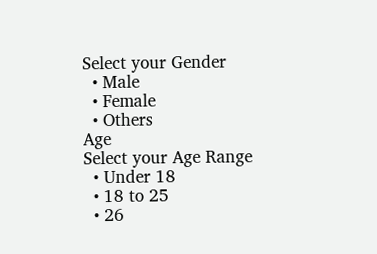Select your Gender
  • Male
  • Female
  • Others
Age
Select your Age Range
  • Under 18
  • 18 to 25
  • 26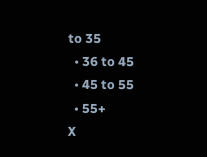to 35
  • 36 to 45
  • 45 to 55
  • 55+
X